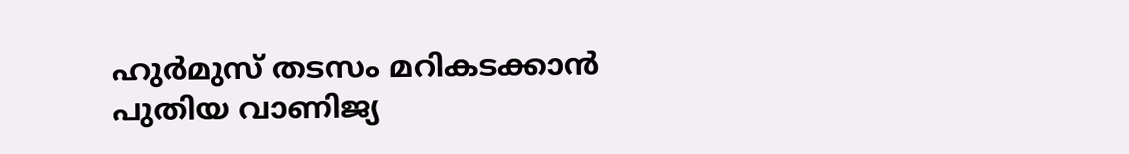ഹുർമുസ് തടസം മറികടക്കാൻ പുതിയ വാണിജ്യ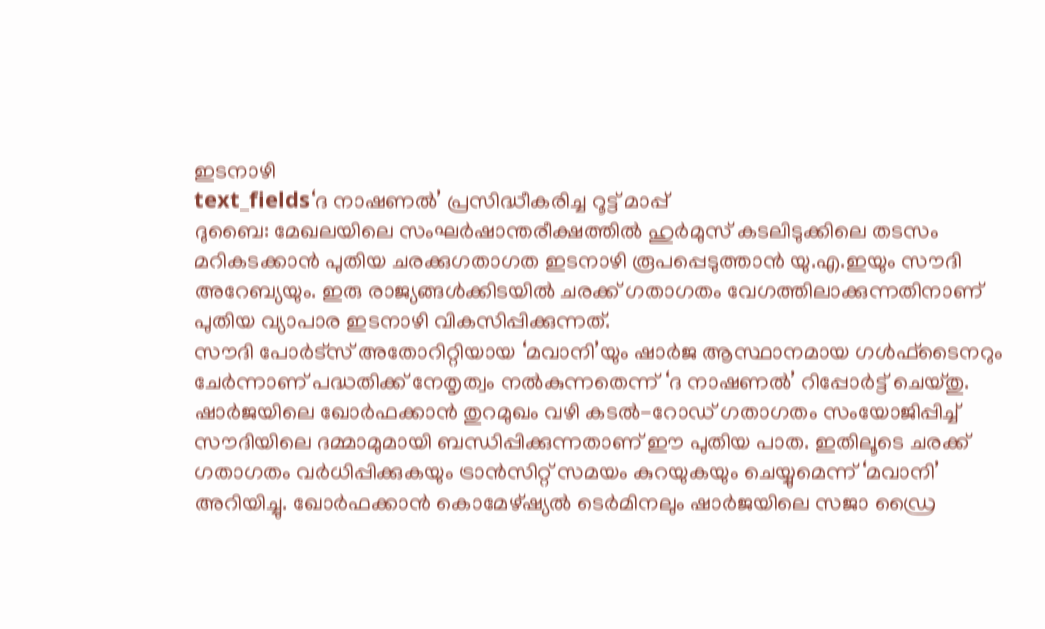ഇടനാഴി
text_fields‘ദ നാഷണൽ’ പ്രസിദ്ധീകരിച്ച റൂട്ട് മാപ്പ്
ദുബൈ: മേഖലയിലെ സംഘർഷാന്തരീക്ഷത്തിൽ ഹുർമുസ് കടലിടുക്കിലെ തടസം മറികടക്കാൻ പുതിയ ചരക്കുഗതാഗത ഇടനാഴി രൂപപ്പെടുത്താൻ യു.എ.ഇയും സൗദി അറേബ്യയും. ഇരു രാജ്യങ്ങൾക്കിടയിൽ ചരക്ക് ഗതാഗതം വേഗത്തിലാക്കുന്നതിനാണ് പുതിയ വ്യാപാര ഇടനാഴി വികസിപ്പിക്കുന്നത്.
സൗദി പോർട്സ് അതോറിറ്റിയായ ‘മവാനി’യും ഷാർജ ആസ്ഥാനമായ ഗൾഫ്ടൈനറും ചേർന്നാണ് പദ്ധതിക്ക് നേതൃത്വം നൽകുന്നതെന്ന് ‘ദ നാഷണൽ’ റിപ്പോർട്ട് ചെയ്തു. ഷാർജയിലെ ഖോർഫക്കാൻ തുറമുഖം വഴി കടൽ-റോഡ് ഗതാഗതം സംയോജിപ്പിച്ച് സൗദിയിലെ ദമ്മാമുമായി ബന്ധിപ്പിക്കുന്നതാണ് ഈ പുതിയ പാത. ഇതിലൂടെ ചരക്ക് ഗതാഗതം വർധിപ്പിക്കുകയും ട്രാൻസിറ്റ് സമയം കുറയുകയും ചെയ്യുമെന്ന് ‘മവാനി’ അറിയിച്ചു. ഖോർഫക്കാൻ കൊമേഴ്ഷ്യൽ ടെർമിനലും ഷാർജയിലെ സജാ ഡ്രൈ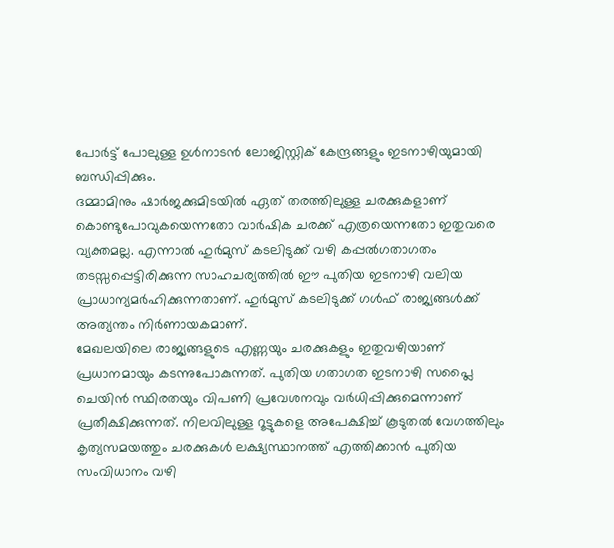പോർട്ട് പോലുള്ള ഉൾനാടൻ ലോജിസ്റ്റിക് കേന്ദ്രങ്ങളും ഇടനാഴിയുമായി ബന്ധിപ്പിക്കും.
ദമ്മാമിനും ഷാർജക്കുമിടയിൽ ഏത് തരത്തിലുള്ള ചരക്കുകളാണ് കൊണ്ടുപോവുകയെന്നതോ വാർഷിക ചരക്ക് എത്രയെന്നതോ ഇതുവരെ വ്യക്തമല്ല. എന്നാൽ ഹുർമുസ് കടലിടുക്ക് വഴി കപ്പൽഗതാഗതം തടസ്സപ്പെട്ടിരിക്കുന്ന സാഹചര്യത്തിൽ ഈ പുതിയ ഇടനാഴി വലിയ പ്രാധാന്യമർഹിക്കുന്നതാണ്. ഹുർമുസ് കടലിടുക്ക് ഗൾഫ് രാജ്യങ്ങൾക്ക് അത്യന്തം നിർണായകമാണ്.
മേഖലയിലെ രാജ്യങ്ങളുടെ എണ്ണയും ചരക്കുകളും ഇതുവഴിയാണ് പ്രധാനമായും കടന്നുപോകുന്നത്. പുതിയ ഗതാഗത ഇടനാഴി സപ്ലൈ ചെയിൻ സ്ഥിരതയും വിപണി പ്രവേശനവും വർധിപ്പിക്കുമെന്നാണ് പ്രതീക്ഷിക്കുന്നത്. നിലവിലുള്ള റൂട്ടുകളെ അപേക്ഷിച്ച് കൂടുതൽ വേഗത്തിലും കൃത്യസമയത്തും ചരക്കുകൾ ലക്ഷ്യസ്ഥാനത്ത് എത്തിക്കാൻ പുതിയ സംവിധാനം വഴി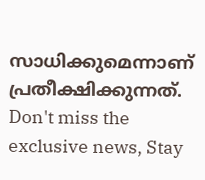സാധിക്കുമെന്നാണ് പ്രതീക്ഷിക്കുന്നത്.
Don't miss the exclusive news, Stay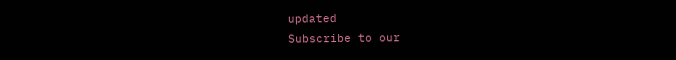updated
Subscribe to our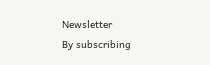Newsletter
By subscribing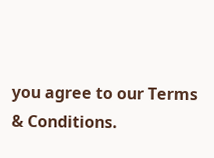you agree to our Terms & Conditions.